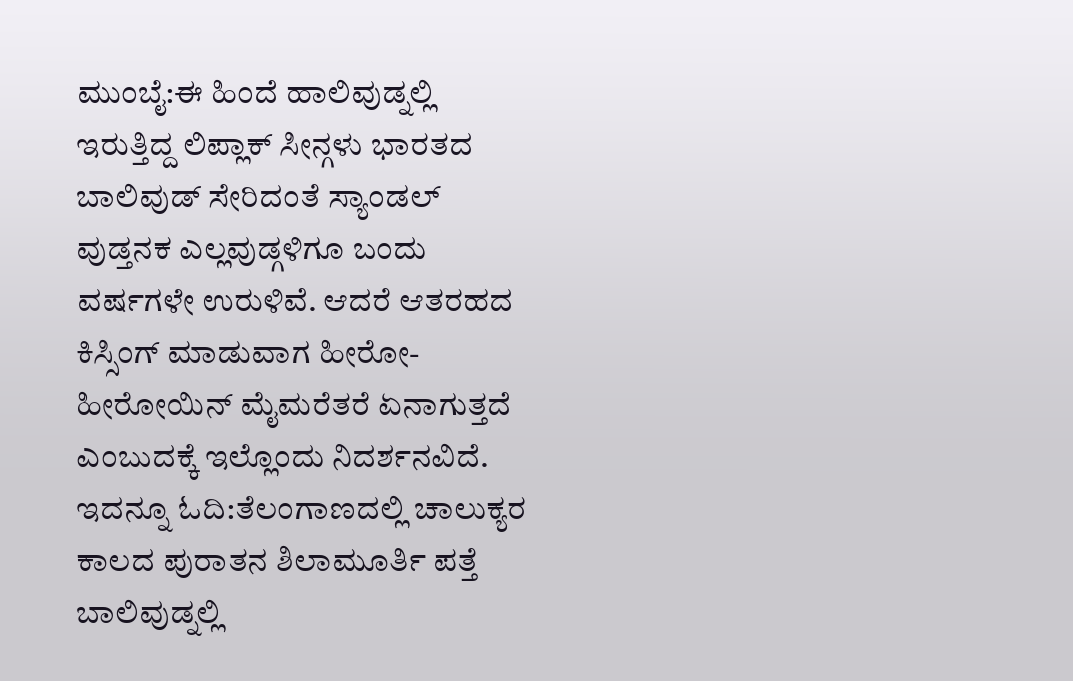ಮುಂಬೈ:ಈ ಹಿಂದೆ ಹಾಲಿವುಡ್ನಲ್ಲಿ ಇರುತ್ತಿದ್ದ ಲಿಪ್ಲಾಕ್ ಸೀನ್ಗಳು ಭಾರತದ ಬಾಲಿವುಡ್ ಸೇರಿದಂತೆ ಸ್ಯಾಂಡಲ್ ವುಡ್ತನಕ ಎಲ್ಲವುಡ್ಗಳಿಗೂ ಬಂದು ವರ್ಷಗಳೇ ಉರುಳಿವೆ. ಆದರೆ ಆತರಹದ ಕಿಸ್ಸಿಂಗ್ ಮಾಡುವಾಗ ಹೀರೋ- ಹೀರೋಯಿನ್ ಮೈಮರೆತರೆ ಏನಾಗುತ್ತದೆ ಎಂಬುದಕ್ಕೆ ಇಲ್ಲೊಂದು ನಿದರ್ಶನವಿದೆ.
ಇದನ್ನೂ ಓದಿ:ತೆಲಂಗಾಣದಲ್ಲಿ ಚಾಲುಕ್ಯರ ಕಾಲದ ಪುರಾತನ ಶಿಲಾಮೂರ್ತಿ ಪತ್ತೆ
ಬಾಲಿವುಡ್ನಲ್ಲಿ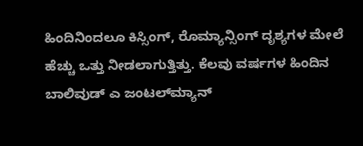ಹಿಂದಿನಿಂದಲೂ ಕಿಸ್ಸಿಂಗ್, ರೊಮ್ಯಾನ್ಸಿಂಗ್ ದೃಶ್ಯಗಳ ಮೇಲೆ ಹೆಚ್ಚು ಒತ್ತು ನೀಡಲಾಗುತ್ತಿತ್ತು. ಕೆಲವು ವರ್ಷಗಳ ಹಿಂದಿನ ಬಾಲಿವುಡ್ ಎ ಜಂಟಲ್‌ಮ್ಯಾನ್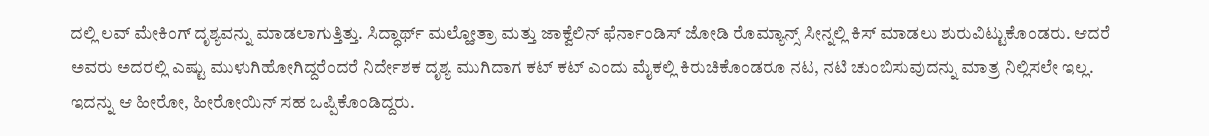ದಲ್ಲಿ ಲವ್ ಮೇಕಿಂಗ್ ದೃಶ್ಯವನ್ನು ಮಾಡಲಾಗುತ್ತಿತ್ತು. ಸಿದ್ಧಾರ್ಥ್ ಮಲ್ಹೋತ್ರಾ ಮತ್ತು ಜಾಕ್ವೆಲಿನ್ ಫೆರ್ನಾಂಡಿಸ್ ಜೋಡಿ ರೊಮ್ಯಾನ್ಸ್ ಸೀನ್ನಲ್ಲಿ ಕಿಸ್‌ ಮಾಡಲು ಶುರುವಿಟ್ಟುಕೊಂಡರು. ಆದರೆ ಅವರು ಅದರಲ್ಲಿ ಎಷ್ಟು ಮುಳುಗಿಹೋಗಿದ್ದರೆಂದರೆ ನಿರ್ದೇಶಕ ದೃಶ್ಯ ಮುಗಿದಾಗ ಕಟ್ ಕಟ್ ಎಂದು ಮೈಕಲ್ಲಿ ಕಿರುಚಿಕೊಂಡರೂ ನಟ, ನಟಿ ಚುಂಬಿಸುವುದನ್ನು ಮಾತ್ರ ನಿಲ್ಲಿಸಲೇ ಇಲ್ಲ. ಇದನ್ನು ಆ ಹೀರೋ, ಹೀರೋಯಿನ್ ಸಹ ಒಪ್ಪಿಕೊಂಡಿದ್ದರು.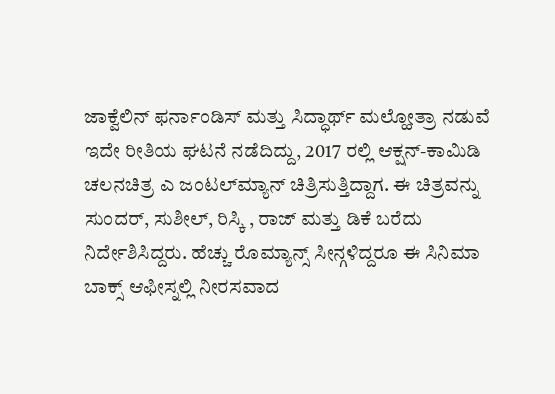ಜಾಕ್ವೆಲಿನ್ ಫರ್ನಾಂಡಿಸ್ ಮತ್ತು ಸಿದ್ಧಾರ್ಥ್ ಮಲ್ಹೋತ್ರಾ ನಡುವೆ ಇದೇ ರೀತಿಯ ಘಟನೆ ನಡೆದಿದ್ದು, 2017 ರಲ್ಲಿ ಆಕ್ಷನ್-ಕಾಮಿಡಿ ಚಲನಚಿತ್ರ ಎ ಜಂಟಲ್‌ಮ್ಯಾನ್ ಚಿತ್ರಿಸುತ್ತಿದ್ದಾಗ. ಈ ಚಿತ್ರವನ್ನು ಸುಂದರ್, ಸುಶೀಲ್, ರಿಸ್ಕಿ , ರಾಜ್ ಮತ್ತು ಡಿಕೆ ಬರೆದು ನಿರ್ದೇಶಿಸಿದ್ದರು. ಹೆಚ್ಚು ರೊಮ್ಯಾನ್ಸ್ ಸೀನ್ಗಳಿದ್ದರೂ ಈ ಸಿನಿಮಾ ಬಾಕ್ಸ್ ಆಫೀಸ್ನಲ್ಲಿ ನೀರಸವಾದ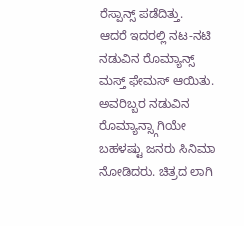ರೆಸ್ಪಾನ್ಸ್ ಪಡೆದಿತ್ತು.
ಆದರೆ ಇದರಲ್ಲಿ ನಟ-ನಟಿ ನಡುವಿನ ರೊಮ್ಯಾನ್ಸ್ ಮಸ್ತ್ ಫೇಮಸ್ ಆಯಿತು. ಅವರಿಬ್ಬರ ನಡುವಿನ ರೊಮ್ಯಾನ್ಸ್ಗಾಗಿಯೇ ಬಹಳಷ್ಟು ಜನರು ಸಿನಿಮಾ ನೋಡಿದರು. ಚಿತ್ರದ ಲಾಗಿ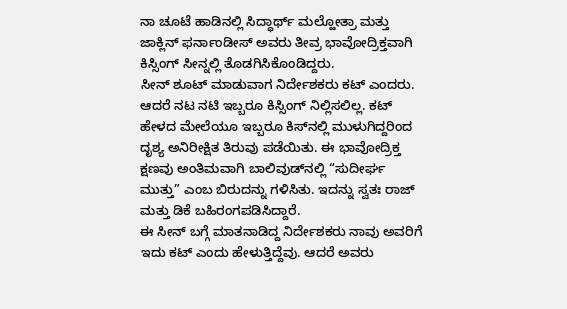ನಾ ಚೂಟೆ ಹಾಡಿನಲ್ಲಿ ಸಿದ್ಧಾರ್ಥ್ ಮಲ್ಹೋತ್ರಾ ಮತ್ತು ಜಾಕ್ಲಿನ್ ಫರ್ನಾಂಡೀಸ್ ಅವರು ತೀವ್ರ ಭಾವೋದ್ರಿಕ್ತವಾಗಿ ಕಿಸ್ಸಿಂಗ್ ಸೀನ್ನಲ್ಲಿ ತೊಡಗಿಸಿಕೊಂಡಿದ್ದರು.
ಸೀನ್ ಶೂಟ್ ಮಾಡುವಾಗ ನಿರ್ದೇಶಕರು ಕಟ್‌ ಎಂದರು. ಆದರೆ ನಟ ನಟಿ ಇಬ್ಬರೂ ಕಿಸ್ಸಿಂಗ್ ನಿಲ್ಲಿಸಲಿಲ್ಲ. ಕಟ್ ಹೇಳದ ಮೇಲೆಯೂ ಇಬ್ಬರೂ ಕಿಸ್‌ನಲ್ಲಿ ಮುಳುಗಿದ್ದರಿಂದ ದೃಶ್ಯ ಅನಿರೀಕ್ಷಿತ ತಿರುವು ಪಡೆಯಿತು. ಈ ಭಾವೋದ್ರಿಕ್ತ ಕ್ಷಣವು ಅಂತಿಮವಾಗಿ ಬಾಲಿವುಡ್‌ನಲ್ಲಿ “ಸುದೀರ್ಘ ಮುತ್ತು” ಎಂಬ ಬಿರುದನ್ನು ಗಳಿಸಿತು. ಇದನ್ನು ಸ್ವತಃ ರಾಜ್ ಮತ್ತು ಡಿಕೆ ಬಹಿರಂಗಪಡಿಸಿದ್ದಾರೆ.
ಈ ಸೀನ್ ಬಗ್ಗೆ ಮಾತನಾಡಿದ್ದ ನಿರ್ದೇಶಕರು ನಾವು ಅವರಿಗೆ ಇದು ಕಟ್ ಎಂದು ಹೇಳುತ್ತಿದ್ದೆವು. ಆದರೆ ಅವರು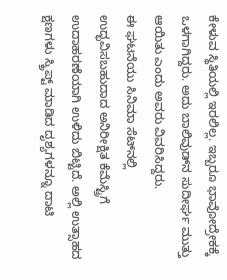ಕೇಳುವ ಸ್ಥಿತಿಯಲ್ಲಿ ಇರಲಿಲ್ಲ. ಇಬ್ಬರೂ ಭಾವೋದ್ರೇಕಕ್ಕೆ ಒಳಗಾಗಿದ್ದರು. ಅದು ಬಾಲಿವುಡ್‌ನ ಸುದೀರ್ಘ ಮುತ್ತು ಆಯಿತು ಎಂದು ಅವರು ವಿವರಿಸಿದ್ದರು.
ಈ ಘಟನೆಯು ಸಿನಿಮಾ ಸೆಟ್‌ನಲ್ಲಿ ಉದ್ಭವಿಸಬಹುದಾದ ಅನಿರೀಕ್ಷಿತ ಕೆಮೆಸ್ಟ್ರಿಗೆ ಉದಾಹರಣೆಯಾಗಿ ಉಳಿದು ಬಿಟ್ಟಿದೆ. ಅಲ್ಲಿ ಉತ್ಸಾಹದ ಕ್ಷಣಗಳು ಸ್ಕ್ರಿಪ್ಟ್ ಮಾಡಿದ ದೃಶ್ಯಗಳನ್ನೂ ದಾಟಿ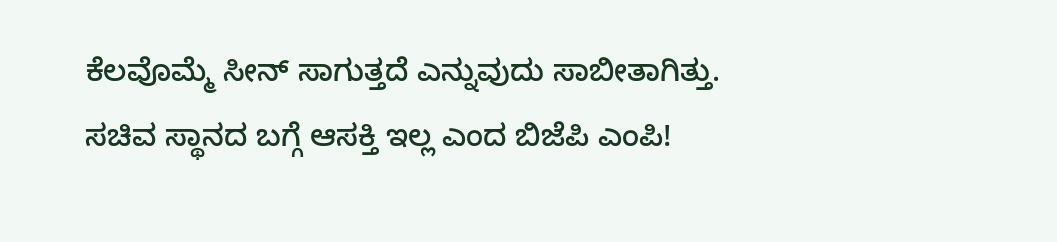ಕೆಲವೊಮ್ಮೆ ಸೀನ್ ಸಾಗುತ್ತದೆ ಎನ್ನುವುದು ಸಾಬೀತಾಗಿತ್ತು.
ಸಚಿವ ಸ್ಥಾನದ ಬಗ್ಗೆ ಆಸಕ್ತಿ ಇಲ್ಲ ಎಂದ ಬಿಜೆಪಿ ಎಂಪಿ!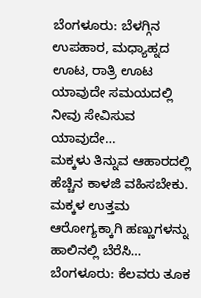ಬೆಂಗಳೂರು: ಬೆಳಗ್ಗಿನ ಉಪಹಾರ, ಮಧ್ಯಾಹ್ನದ ಊಟ, ರಾತ್ರಿ ಊಟ ಯಾವುದೇ ಸಮಯದಲ್ಲಿ ನೀವು ಸೇವಿಸುವ ಯಾವುದೇ…
ಮಕ್ಕಳು ತಿನ್ನುವ ಆಹಾರದಲ್ಲಿ ಹೆಚ್ಚಿನ ಕಾಳಜಿ ವಹಿಸಬೇಕು. ಮಕ್ಕಳ ಉತ್ತಮ ಆರೋಗ್ಯಕ್ಕಾಗಿ ಹಣ್ಣುಗಳನ್ನು ಹಾಲಿನಲ್ಲಿ ಬೆರೆಸಿ…
ಬೆಂಗಳೂರು: ಕೆಲವರು ತೂಕ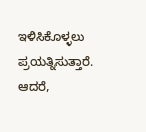ಇಳಿಸಿಕೊಳ್ಳಲು ಪ್ರಯತ್ನಿಸುತ್ತಾರೆ. ಆದರೆ,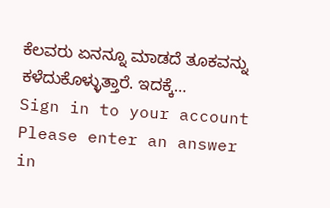ಕೆಲವರು ಏನನ್ನೂ ಮಾಡದೆ ತೂಕವನ್ನು ಕಳೆದುಕೊಳ್ಳುತ್ತಾರೆ. ಇದಕ್ಕೆ…
Sign in to your account
Please enter an answer in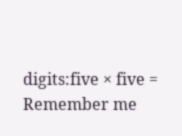digits:five × five =
Remember me